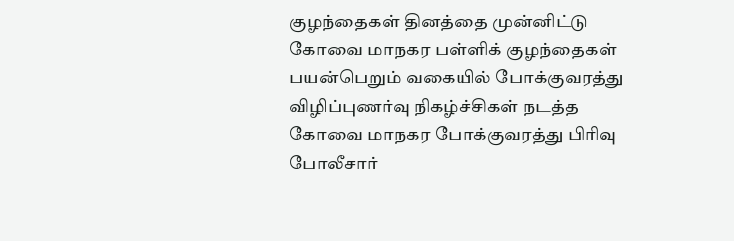குழந்தைகள் தினத்தை முன்னிட்டு கோவை மாநகர பள்ளிக் குழந்தைகள் பயன்பெறும் வகையில் போக்குவரத்து விழிப்புணர்வு நிகழ்ச்சிகள் நடத்த கோவை மாநகர போக்குவரத்து பிரிவு போலீசார்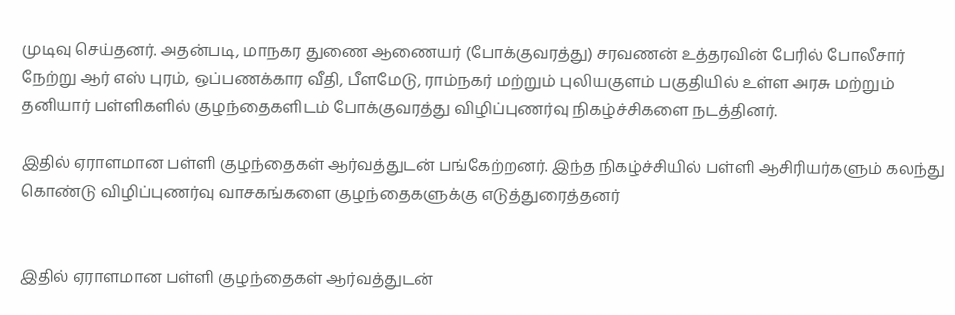முடிவு செய்தனர். அதன்படி, மாநகர துணை ஆணையர் (போக்குவரத்து) சரவணன் உத்தரவின் பேரில் போலீசார் நேற்று ஆர் எஸ் புரம், ஒப்பணக்கார வீதி, பீளமேடு, ராம்நகர் மற்றும் புலியகுளம் பகுதியில் உள்ள அரசு மற்றும் தனியார் பள்ளிகளில் குழந்தைகளிடம் போக்குவரத்து விழிப்புணர்வு நிகழ்ச்சிகளை நடத்தினர்.

இதில் ஏராளமான பள்ளி குழந்தைகள் ஆர்வத்துடன் பங்கேற்றனர். இந்த நிகழ்ச்சியில் பள்ளி ஆசிரியர்களும் கலந்து கொண்டு விழிப்புணர்வு வாசகங்களை குழந்தைகளுக்கு எடுத்துரைத்தனர்


இதில் ஏராளமான பள்ளி குழந்தைகள் ஆர்வத்துடன்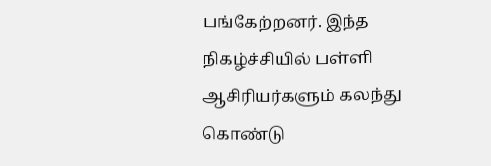பங்கேற்றனர். இந்த நிகழ்ச்சியில் பள்ளி ஆசிரியர்களும் கலந்து கொண்டு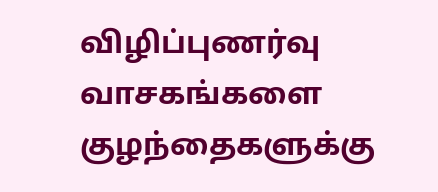விழிப்புணர்வு வாசகங்களை குழந்தைகளுக்கு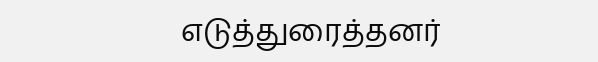எடுத்துரைத்தனர்